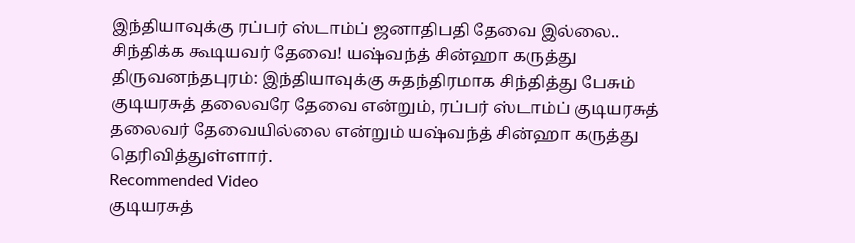இந்தியாவுக்கு ரப்பர் ஸ்டாம்ப் ஜனாதிபதி தேவை இல்லை.. சிந்திக்க கூடியவர் தேவை! யஷ்வந்த் சின்ஹா கருத்து
திருவனந்தபுரம்: இந்தியாவுக்கு சுதந்திரமாக சிந்தித்து பேசும் குடியரசுத் தலைவரே தேவை என்றும், ரப்பர் ஸ்டாம்ப் குடியரசுத் தலைவர் தேவையில்லை என்றும் யஷ்வந்த் சின்ஹா கருத்து தெரிவித்துள்ளார்.
Recommended Video
குடியரசுத்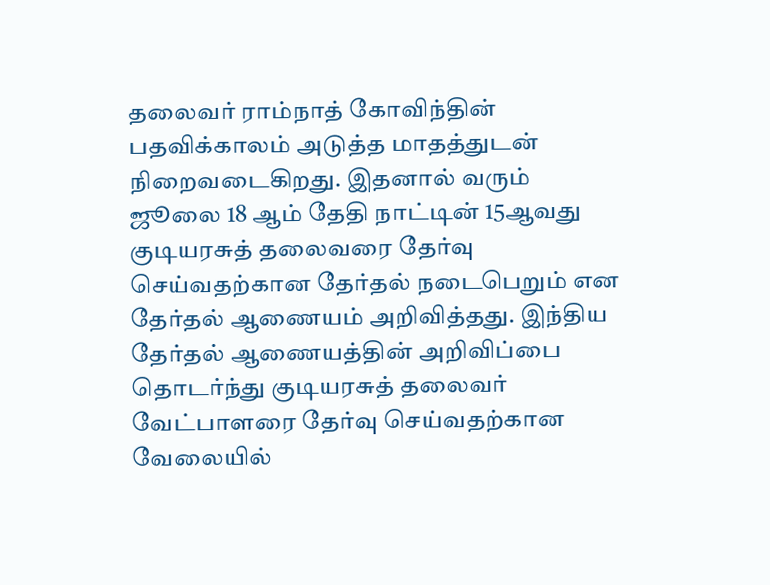தலைவர் ராம்நாத் கோவிந்தின் பதவிக்காலம் அடுத்த மாதத்துடன் நிறைவடைகிறது. இதனால் வரும் ஜூலை 18 ஆம் தேதி நாட்டின் 15ஆவது குடியரசுத் தலைவரை தேர்வு செய்வதற்கான தேர்தல் நடைபெறும் என தேர்தல் ஆணையம் அறிவித்தது. இந்திய தேர்தல் ஆணையத்தின் அறிவிப்பை தொடர்ந்து குடியரசுத் தலைவர் வேட்பாளரை தேர்வு செய்வதற்கான வேலையில்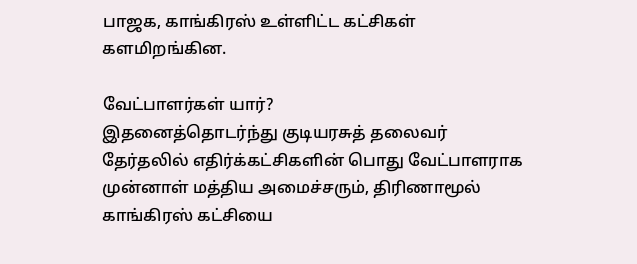பாஜக, காங்கிரஸ் உள்ளிட்ட கட்சிகள் களமிறங்கின.

வேட்பாளர்கள் யார்?
இதனைத்தொடர்ந்து குடியரசுத் தலைவர் தேர்தலில் எதிர்க்கட்சிகளின் பொது வேட்பாளராக முன்னாள் மத்திய அமைச்சரும், திரிணாமூல் காங்கிரஸ் கட்சியை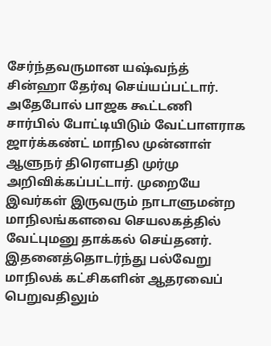சேர்ந்தவருமான யஷ்வந்த் சின்ஹா தேர்வு செய்யப்பட்டார். அதேபோல் பாஜக கூட்டணி சார்பில் போட்டியிடும் வேட்பாளராக ஜார்க்கண்ட் மாநில முன்னாள் ஆளுநர் திரௌபதி முர்மு அறிவிக்கப்பட்டார். முறையே இவர்கள் இருவரும் நாடாளுமன்ற மாநிலங்களவை செயலகத்தில் வேட்புமனு தாக்கல் செய்தனர். இதனைத்தொடர்ந்து பல்வேறு மாநிலக் கட்சிகளின் ஆதரவைப் பெறுவதிலும்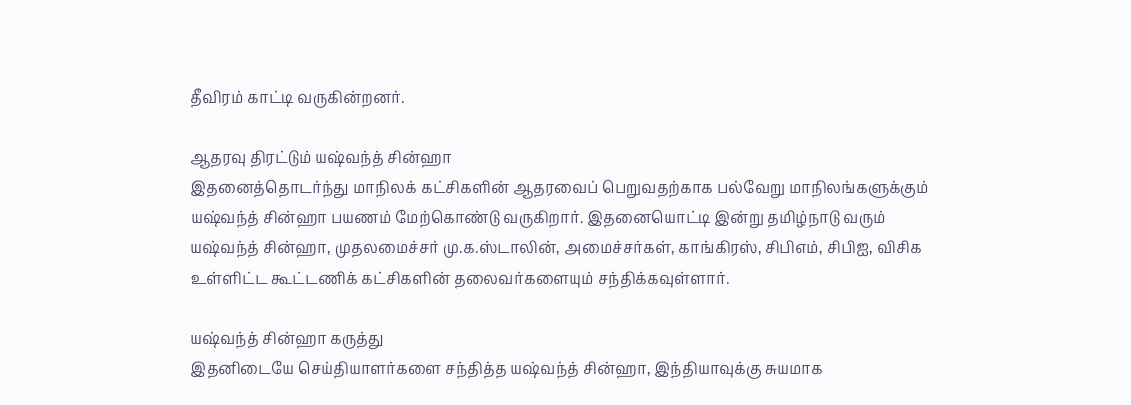தீவிரம் காட்டி வருகின்றனர்.

ஆதரவு திரட்டும் யஷ்வந்த் சின்ஹா
இதனைத்தொடர்ந்து மாநிலக் கட்சிகளின் ஆதரவைப் பெறுவதற்காக பல்வேறு மாநிலங்களுக்கும் யஷ்வந்த் சின்ஹா பயணம் மேற்கொண்டு வருகிறார். இதனையொட்டி இன்று தமிழ்நாடு வரும் யஷ்வந்த் சின்ஹா, முதலமைச்சர் மு.க.ஸ்டாலின், அமைச்சர்கள், காங்கிரஸ், சிபிஎம், சிபிஐ, விசிக உள்ளிட்ட கூட்டணிக் கட்சிகளின் தலைவர்களையும் சந்திக்கவுள்ளார்.

யஷ்வந்த் சின்ஹா கருத்து
இதனிடையே செய்தியாளர்களை சந்தித்த யஷ்வந்த் சின்ஹா, இந்தியாவுக்கு சுயமாக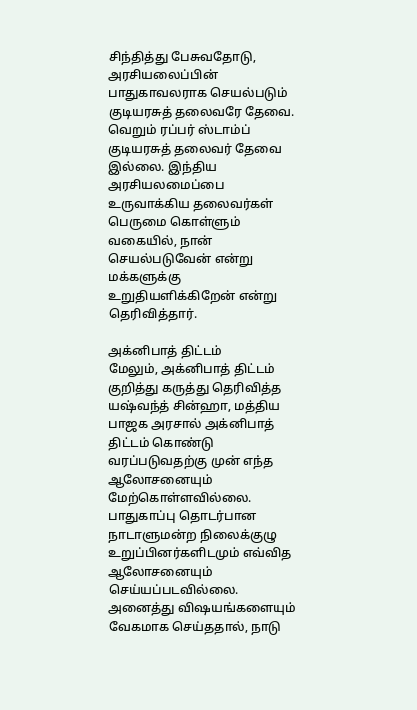சிந்தித்து பேசுவதோடு, அரசியலைப்பின் பாதுகாவலராக செயல்படும் குடியரசுத் தலைவரே தேவை. வெறும் ரப்பர் ஸ்டாம்ப் குடியரசுத் தலைவர் தேவை இல்லை. இந்திய அரசியலமைப்பை உருவாக்கிய தலைவர்கள் பெருமை கொள்ளும் வகையில், நான் செயல்படுவேன் என்று மக்களுக்கு உறுதியளிக்கிறேன் என்று தெரிவித்தார்.

அக்னிபாத் திட்டம்
மேலும், அக்னிபாத் திட்டம் குறித்து கருத்து தெரிவித்த யஷ்வந்த் சின்ஹா, மத்திய பாஜக அரசால் அக்னிபாத் திட்டம் கொண்டு வரப்படுவதற்கு முன் எந்த ஆலோசனையும் மேற்கொள்ளவில்லை. பாதுகாப்பு தொடர்பான நாடாளுமன்ற நிலைக்குழு உறுப்பினர்களிடமும் எவ்வித ஆலோசனையும் செய்யப்படவில்லை. அனைத்து விஷயங்களையும் வேகமாக செய்ததால், நாடு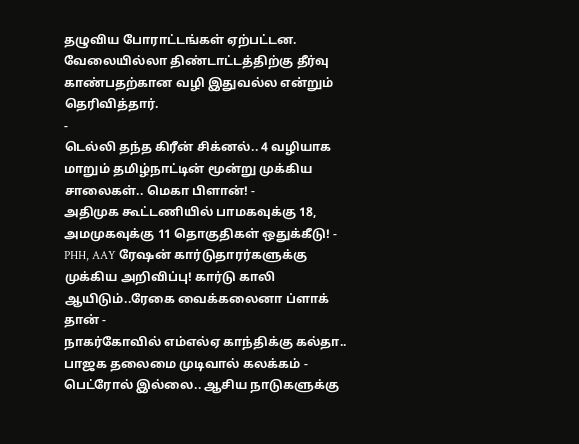தழுவிய போராட்டங்கள் ஏற்பட்டன. வேலையில்லா திண்டாட்டத்திற்கு தீர்வு காண்பதற்கான வழி இதுவல்ல என்றும் தெரிவித்தார்.
-
டெல்லி தந்த கிரீன் சிக்னல்.. 4 வழியாக மாறும் தமிழ்நாட்டின் மூன்று முக்கிய சாலைகள்.. மெகா பிளான்! -
அதிமுக கூட்டணியில் பாமகவுக்கு 18, அமமுகவுக்கு 11 தொகுதிகள் ஒதுக்கீடு! -
PHH, AAY ரேஷன் கார்டுதாரர்களுக்கு முக்கிய அறிவிப்பு! கார்டு காலி ஆயிடும்..ரேகை வைக்கலைனா ப்ளாக் தான் -
நாகர்கோவில் எம்எல்ஏ காந்திக்கு கல்தா.. பாஜக தலைமை முடிவால் கலக்கம் -
பெட்ரோல் இல்லை.. ஆசிய நாடுகளுக்கு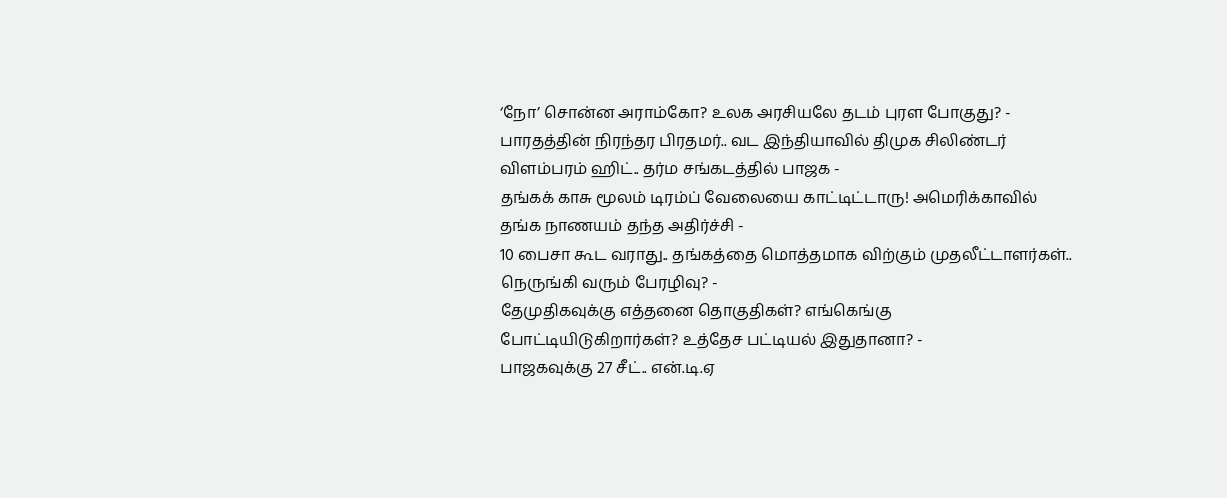‘நோ’ சொன்ன அராம்கோ? உலக அரசியலே தடம் புரள போகுது? -
பாரதத்தின் நிரந்தர பிரதமர்.. வட இந்தியாவில் திமுக சிலிண்டர் விளம்பரம் ஹிட்.. தர்ம சங்கடத்தில் பாஜக -
தங்கக் காசு மூலம் டிரம்ப் வேலையை காட்டிட்டாரு! அமெரிக்காவில் தங்க நாணயம் தந்த அதிர்ச்சி -
10 பைசா கூட வராது.. தங்கத்தை மொத்தமாக விற்கும் முதலீட்டாளர்கள்.. நெருங்கி வரும் பேரழிவு? -
தேமுதிகவுக்கு எத்தனை தொகுதிகள்? எங்கெங்கு போட்டியிடுகிறார்கள்? உத்தேச பட்டியல் இதுதானா? -
பாஜகவுக்கு 27 சீட்.. என்.டி.ஏ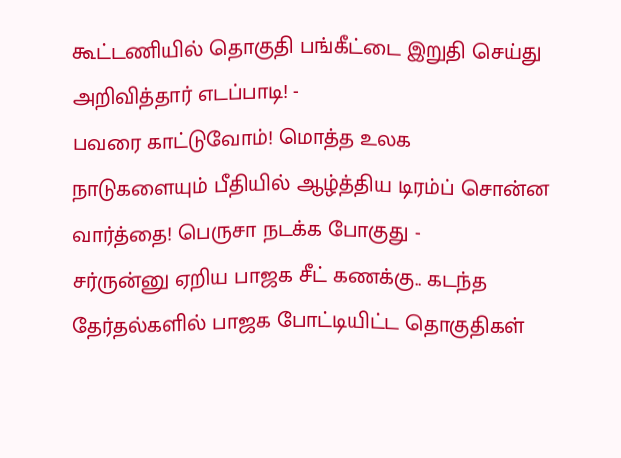கூட்டணியில் தொகுதி பங்கீட்டை இறுதி செய்து அறிவித்தார் எடப்பாடி! -
பவரை காட்டுவோம்! மொத்த உலக நாடுகளையும் பீதியில் ஆழ்த்திய டிரம்ப் சொன்ன வார்த்தை! பெருசா நடக்க போகுது -
சர்ருன்னு ஏறிய பாஜக சீட் கணக்கு.. கடந்த தேர்தல்களில் பாஜக போட்டியிட்ட தொகுதிகள்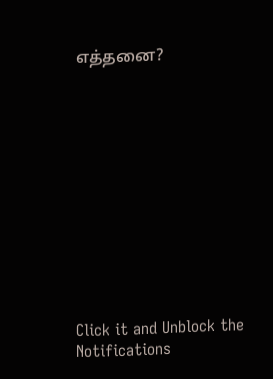எத்தனை?












Click it and Unblock the Notifications